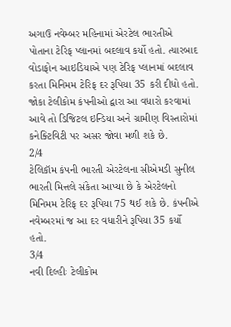અગાઉ નવેમ્બર મહિનામાં એરટેલ ભારતીએ પોતાના ટેરિફ પ્લાનમાં બદલાવ કર્યો હતો. ત્યારબાદ વોડાફોન આઇડિયાએ પણ ટેરિફ પ્લાનમાં બદલાવ કરતા મિનિમમ ટેરિફ દર રૂપિયા 35 કરી દીધો હતો. જોકા ટેલીકોમ કંપનીઓ દ્વારા આ વધારો કરવામાં આવે તો ડિજિટલ ઇન્ડિયા અને ગ્રામીણ વિસ્તારોમાં કનેક્ટિવિટી પર અસર જોવા મળી શકે છે.
2/4
ટેલિકૉમ કંપની ભારતી એરટેલના સીએમડી સુનીલ ભારતી મિત્તલે સંકેતા આપ્યા છે કે એરટેલનો મિનિમમ ટેરિફ દર રૂપિયા 75 થઈ શકે છે. કંપનીએ નવેમ્બરમાં જ આ દર વધારીને રૂપિયા 35 કર્યો હતો.
3/4
નવી દિલ્હીઃ ટેલીકોમ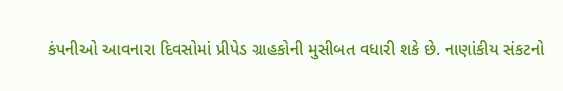કંપનીઓ આવનારા દિવસોમાં પ્રીપેડ ગ્રાહકોની મુસીબત વધારી શકે છે. નાણાંકીય સંકટનો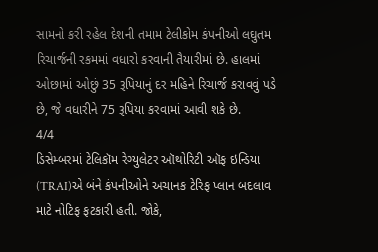સામનો કરી રહેલ દેશની તમામ ટેલીકોમ કંપનીઓ લઘુતમ રિચાર્જની રકમમાં વધારો કરવાની તૈયારીમાં છે. હાલમાં ઓછામાં ઓછું 35 રૂપિયાનું દર મહિને રિચાર્જ કરાવવું પડે છે, જે વધારીને 75 રૂપિયા કરવામાં આવી શકે છે.
4/4
ડિસેમ્બરમાં ટેલિકૉમ રેગ્યુલેટર ઑથોરિટી ઑફ ઇન્ડિયા (TRAI)એ બંને કંપનીઓને અચાનક ટેરિફ પ્લાન બદલાવ માટે નોટિફ ફટકારી હતી. જોકે,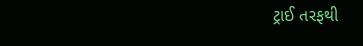ટ્રાઈ તરફથી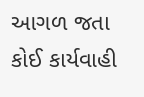આગળ જતા કોઈ કાર્યવાહી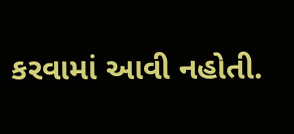કરવામાં આવી નહોતી.